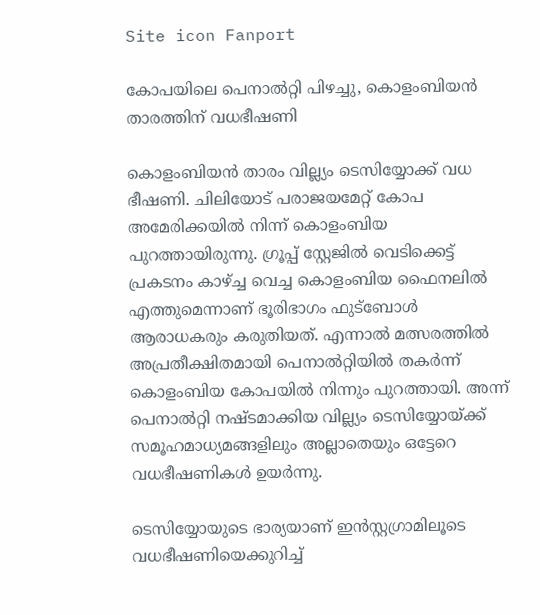Site icon Fanport

കോപയിലെ‌ പെനാൽറ്റി പിഴച്ചു, കൊളംബിയൻ താരത്തിന് വധഭീഷണി

കൊളംബിയൻ താരം വില്ല്യം ടെസിയ്യോക്ക് വധ ഭീഷണി. ചിലിയോട് പരാജയമേറ്റ് കോപ അമേരിക്കയിൽ നിന്ന് കൊളംബിയ പുറത്തായിരുന്നു. ഗ്രൂപ്പ് സ്റ്റേജിൽ വെടിക്കെട്ട് പ്രകടനം കാഴ്ച്ച വെച്ച കൊളംബിയ ഫൈനലിൽ എത്തുമെന്നാണ് ഭൂരിഭാഗം ഫുട്ബോൾ ആരാധകരും കരുതിയത്. എന്നാൽ മത്സരത്തിൽ അപ്രതീക്ഷിതമായി പെനാൽറ്റിയിൽ തകർന്ന് കൊളംബിയ കോപയിൽ നിന്നും പുറത്തായി. അന്ന് പെനാൽറ്റി നഷ്ടമാക്കിയ വില്ല്യം ടെസിയ്യോയ്ക്ക് സമൂഹമാധ്യമങ്ങളിലും അല്ലാതെയും ഒട്ടേറെ വധഭീഷണികൾ ഉയർന്നു.

ടെസിയ്യോയുടെ ഭാര്യയാണ് ഇൻസ്റ്റഗ്രാമിലൂടെ വധഭീഷണിയെക്കുറിച്ച്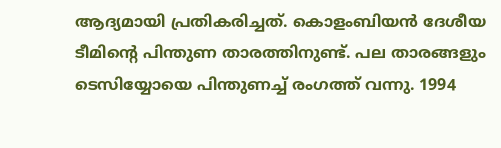ആദ്യമായി പ്രതികരിച്ചത്. കൊളംബിയൻ ദേശീയ ടീമിന്റെ പിന്തുണ താരത്തിനുണ്ട്. പല താരങ്ങളും ടെസിയ്യോയെ പിന്തുണച്ച് രംഗത്ത് വന്നു. 1994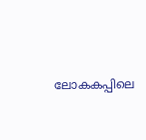ലോകകപ്പിലെ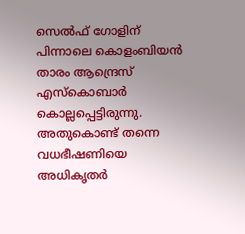സെൽഫ് ഗോളിന് പിന്നാലെ കൊളംബിയൻ താരം ആന്ദ്രെസ് എസ്കൊബാർ കൊല്ലപ്പെട്ടിരുന്നു. അതുകൊണ്ട് തന്നെ വധഭീഷണിയെ അധികൃതർ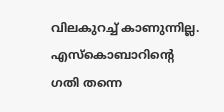വിലകുറച്ച് കാണുന്നില്ല. എസ്കൊബാറിന്റെ ഗതി തന്നെ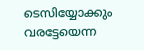ടെസിയ്യോക്കും വരട്ടേയെന്ന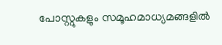പോസ്റ്റുകളും സമൂഹമാധ്യമങ്ങളിൽ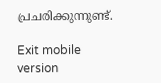പ്രചരിക്കുന്നുണ്ട്.

Exit mobile version